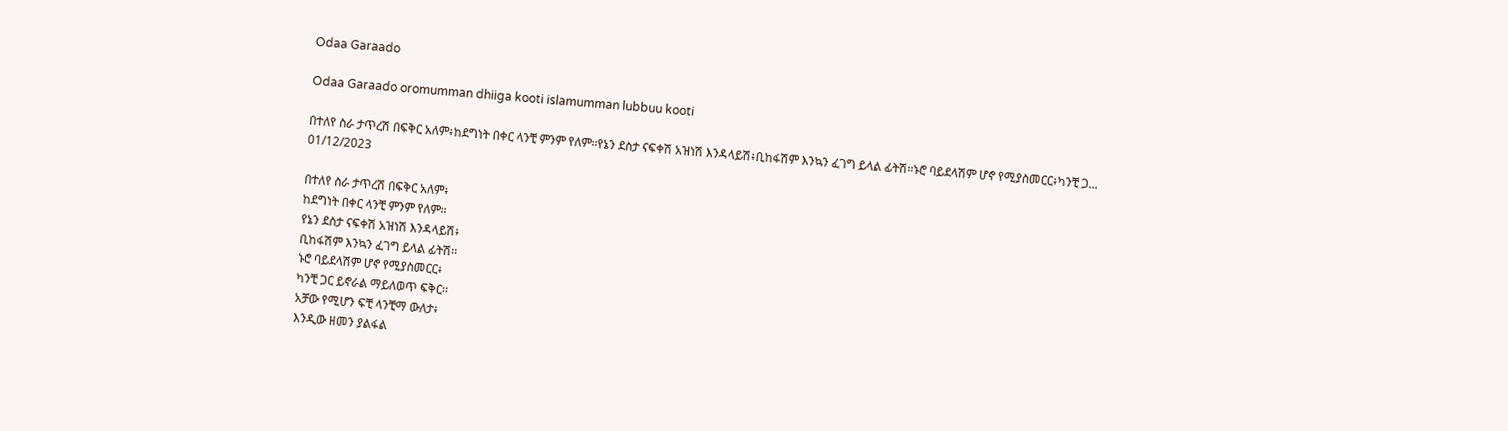Odaa Garaado

Odaa Garaado oromumman dhiiga kooti islamumman lubbuu kooti

በተለየ ስራ ታጥረሽ በፍቅር አለም፥ከደግነት በቀር ላንቺ ምንም የለም፡፡የኔን ደስታ ናፍቀሽ አዝነሽ እንዳላይሽ፥ቢከፋሽም እንኳን ፈገግ ይላል ፊትሽ፡፡ኑሮ ባይደላሽም ሆኖ የሚያስመርር፥ካንቺ ጋ...
01/12/2023

በተለየ ስራ ታጥረሽ በፍቅር አለም፥
ከደግነት በቀር ላንቺ ምንም የለም፡፡
የኔን ደስታ ናፍቀሽ አዝነሽ እንዳላይሽ፥
ቢከፋሽም እንኳን ፈገግ ይላል ፊትሽ፡፡
ኑሮ ባይደላሽም ሆኖ የሚያስመርር፥
ካንቺ ጋር ይኖራል ማይለወጥ ፍቅር፡፡
አቻው የሚሆን ፍቺ ላንቺማ ውለታ፥
እንዲው ዘመን ያልፋል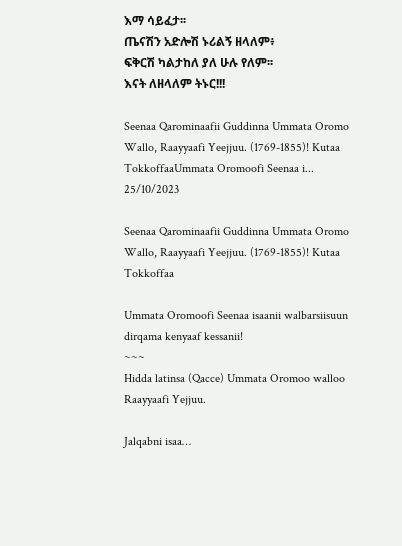እማ ሳይፈታ፡፡
ጤናሽን አድሎሽ ኑሪልኝ ዘላለም፥
ፍቅርሽ ካልታከለ ያለ ሁሉ የለም፡፡
እናት ለዘላለም ትኑር!!!

Seenaa Qarominaafii Guddinna Ummata Oromo Wallo, Raayyaafi Yeejjuu. (1769-1855)! Kutaa TokkoffaaUmmata Oromoofi Seenaa i...
25/10/2023

Seenaa Qarominaafii Guddinna Ummata Oromo Wallo, Raayyaafi Yeejjuu. (1769-1855)! Kutaa Tokkoffaa

Ummata Oromoofi Seenaa isaanii walbarsiisuun dirqama kenyaaf kessanii!
~~~
Hidda latinsa (Qacce) Ummata Oromoo walloo Raayyaafi Yejjuu.

Jalqabni isaa…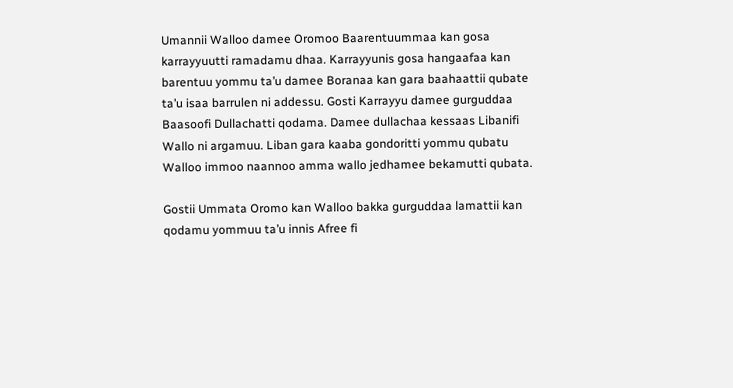Umannii Walloo damee Oromoo Baarentuummaa kan gosa karrayyuutti ramadamu dhaa. Karrayyunis gosa hangaafaa kan barentuu yommu ta’u damee Boranaa kan gara baahaattii qubate ta’u isaa barrulen ni addessu. Gosti Karrayyu damee gurguddaa Baasoofi Dullachatti qodama. Damee dullachaa kessaas Libanifi Wallo ni argamuu. Liban gara kaaba gondoritti yommu qubatu Walloo immoo naannoo amma wallo jedhamee bekamutti qubata.

Gostii Ummata Oromo kan Walloo bakka gurguddaa lamattii kan qodamu yommuu ta’u innis Afree fi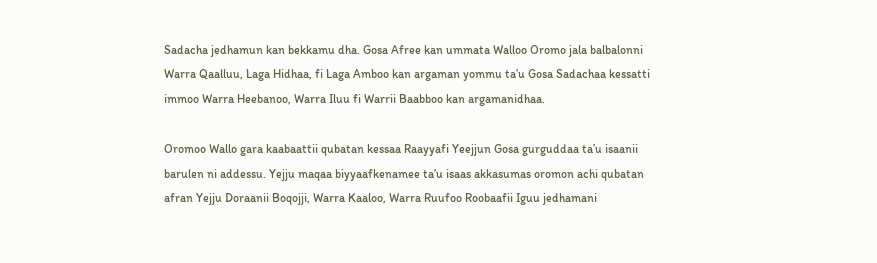Sadacha jedhamun kan bekkamu dha. Gosa Afree kan ummata Walloo Oromo jala balbalonni Warra Qaalluu, Laga Hidhaa, fi Laga Amboo kan argaman yommu ta’u Gosa Sadachaa kessatti immoo Warra Heebanoo, Warra Iluu fi Warrii Baabboo kan argamanidhaa.

Oromoo Wallo gara kaabaattii qubatan kessaa Raayyafi Yeejjun Gosa gurguddaa ta’u isaanii barulen ni addessu. Yejju maqaa biyyaafkenamee ta’u isaas akkasumas oromon achi qubatan afran Yejju Doraanii Boqojji, Warra Kaaloo, Warra Ruufoo Roobaafii Iguu jedhamani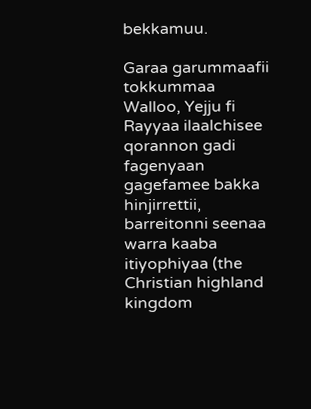bekkamuu.

Garaa garummaafii tokkummaa Walloo, Yejju fi Rayyaa ilaalchisee qorannon gadi fagenyaan gagefamee bakka hinjirrettii, barreitonni seenaa warra kaaba itiyophiyaa (the Christian highland kingdom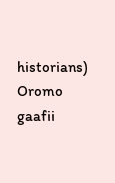historians) Oromo gaafii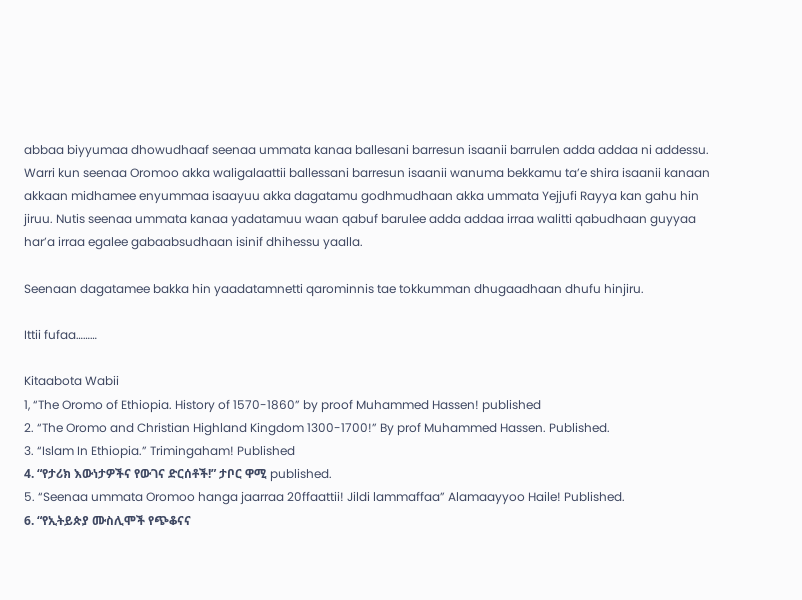abbaa biyyumaa dhowudhaaf seenaa ummata kanaa ballesani barresun isaanii barrulen adda addaa ni addessu. Warri kun seenaa Oromoo akka waligalaattii ballessani barresun isaanii wanuma bekkamu ta’e shira isaanii kanaan akkaan midhamee enyummaa isaayuu akka dagatamu godhmudhaan akka ummata Yejjufi Rayya kan gahu hin jiruu. Nutis seenaa ummata kanaa yadatamuu waan qabuf barulee adda addaa irraa walitti qabudhaan guyyaa har’a irraa egalee gabaabsudhaan isinif dhihessu yaalla.

Seenaan dagatamee bakka hin yaadatamnetti qarominnis tae tokkumman dhugaadhaan dhufu hinjiru.

Ittii fufaa………

Kitaabota Wabii
1, “The Oromo of Ethiopia. History of 1570-1860” by proof Muhammed Hassen! published
2. “The Oromo and Christian Highland Kingdom 1300-1700!” By prof Muhammed Hassen. Published.
3. “Islam In Ethiopia.” Trimingaham! Published
4. “የታሪክ እውነታዎችና የውገና ድርሰቶች!” ታቦር ዋሚ published.
5. “Seenaa ummata Oromoo hanga jaarraa 20ffaattii! Jildi lammaffaa” Alamaayyoo Haile! Published.
6. “የኢትይጵያ ሙስሊሞች የጭቆናና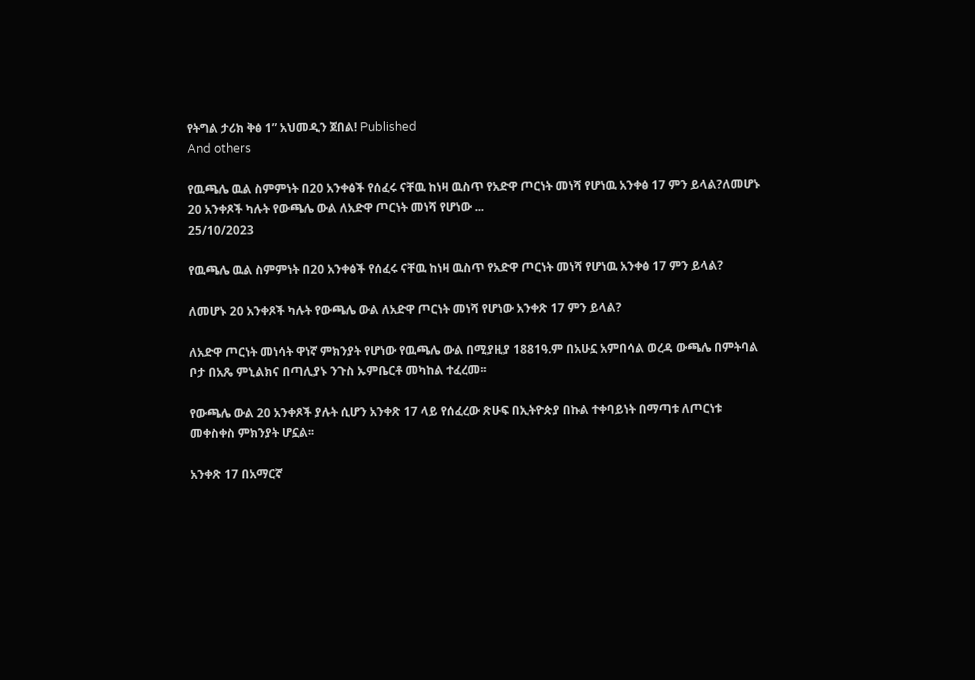የትግል ታሪክ ቅፅ 1” አህመዲን ጀበል! Published
And others

የዉጫሌ ዉል ስምምነት በ20 አንቀፅች የሰፈሩ ናቸዉ ከነዛ ዉስጥ የአድዋ ጦርነት መነሻ የሆነዉ አንቀፅ 17 ምን ይላል?ለመሆኑ 20 አንቀጾች ካሉት የውጫሌ ውል ለአድዋ ጦርነት መነሻ የሆነው ...
25/10/2023

የዉጫሌ ዉል ስምምነት በ20 አንቀፅች የሰፈሩ ናቸዉ ከነዛ ዉስጥ የአድዋ ጦርነት መነሻ የሆነዉ አንቀፅ 17 ምን ይላል?

ለመሆኑ 20 አንቀጾች ካሉት የውጫሌ ውል ለአድዋ ጦርነት መነሻ የሆነው አንቀጽ 17 ምን ይላል?

ለአድዋ ጦርነት መነሳት ዋነኛ ምክንያት የሆነው የዉጫሌ ውል በሚያዚያ 1881ዓ.ም በአሁኗ አምበሳል ወረዳ ውጫሌ በምትባል ቦታ በአጼ ምኒልክና በጣሊያኑ ንጉስ ኡምቤርቶ መካከል ተፈረመ፡፡

የውጫሌ ውል 20 አንቀጾች ያሉት ሲሆን አንቀጽ 17 ላይ የሰፈረው ጽሁፍ በኢትዮጵያ በኩል ተቀባይነት በማጣቱ ለጦርነቱ መቀስቀስ ምክንያት ሆኗል፡፡

አንቀጽ 17 በአማርኛ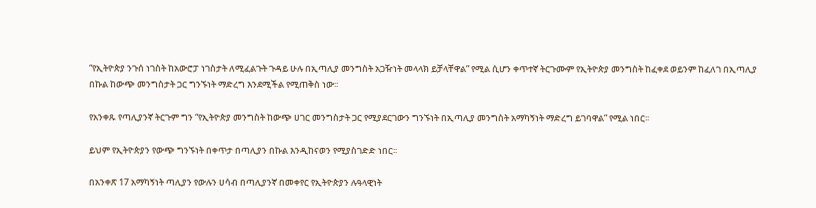“የኢትዮጵያ ንጉሰ ነገስት ከአውሮፓ ነገስታት ለሚፈልጉት ጉዳይ ሁሉ በኢጣሊያ መንግስት አጋዥነት መላላክ ይቻላቸዋል” የሚል ሲሆን ቀጥተኛ ትርጉሙም የኢትዮጵያ መንግስት ከፈቀደ ወይንም ከፈለገ በኢጣሊያ በኩል ከውጭ መንግስታት ጋር ግንኙነት ማድረግ እንደሚችል የሚጠቅስ ነው፡፡

የአንቀጹ የጣሊያንኛ ትርጉም ግን “የኢትዮጵያ መንግስት ከውጭ ሀገር መንግስታት ጋር የሚያደርገውን ግንኙነት በኢጣሊያ መንግስት አማካኝነት ማድረግ ይገባዋል” የሚል ነበር፡፡

ይህም የኢትዮጵያን የውጭ ግንኙነት በቀጥታ በጣሊያን በኩል እንዲከናወን የሚያስገድድ ነበር፡፡

በአንቀጽ 17 አማካኝነት ጣሊያን የውሉን ሀሳብ በጣሊያንኛ በመቀየር የኢትዮጵያን ሉዓላዊነት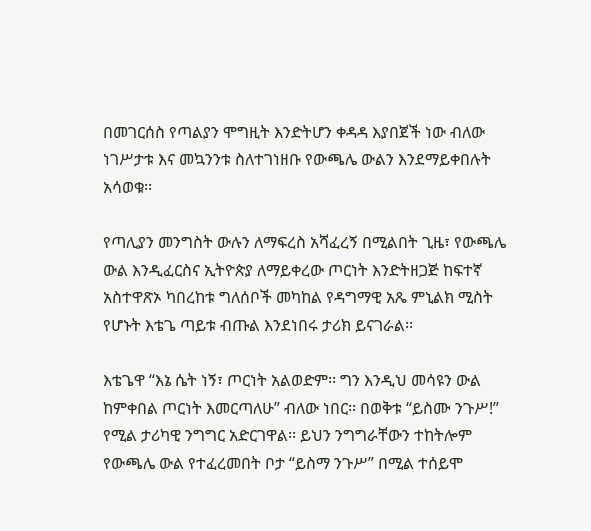በመገርሰስ የጣልያን ሞግዚት እንድትሆን ቀዳዳ እያበጀች ነው ብለው ነገሥታቱ እና መኳንንቱ ስለተገነዘቡ የውጫሌ ውልን እንደማይቀበሉት አሳወቁ፡፡

የጣሊያን መንግስት ውሉን ለማፍረስ አሻፈረኝ በሚልበት ጊዜ፣ የውጫሌ ውል እንዲፈርስና ኢትዮጵያ ለማይቀረው ጦርነት እንድትዘጋጅ ከፍተኛ አስተዋጽኦ ካበረከቱ ግለሰቦች መካከል የዳግማዊ አጼ ምኒልክ ሚስት የሆኑት እቴጌ ጣይቱ ብጡል እንደነበሩ ታሪክ ይናገራል፡፡

እቴጌዋ “እኔ ሴት ነኝ፣ ጦርነት አልወድም፡፡ ግን እንዲህ መሳዩን ውል ከምቀበል ጦርነት እመርጣለሁ” ብለው ነበር፡፡ በወቅቱ “ይስሙ ንጉሥ!” የሚል ታሪካዊ ንግግር አድርገዋል፡፡ ይህን ንግግራቸውን ተከትሎም የውጫሌ ውል የተፈረመበት ቦታ “ይስማ ንጉሥ” በሚል ተሰይሞ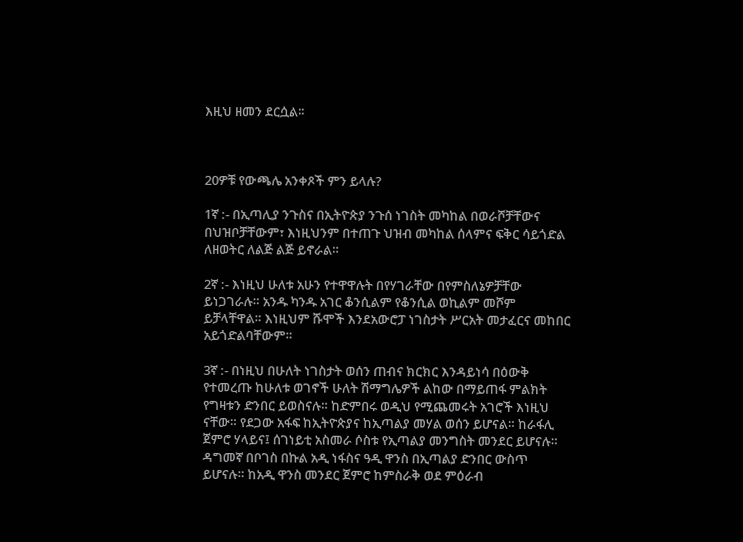እዚህ ዘመን ደርሷል፡፡



20ዎቹ የውጫሌ አንቀጾች ምን ይላሉ?

1ኛ :- በኢጣሊያ ንጉስና በኢትዮጵያ ንጉሰ ነገስት መካከል በወራሾቻቸውና በህዝቦቻቸውም፣ እነዚህንም በተጠጉ ህዝብ መካከል ሰላምና ፍቅር ሳይጎድል ለዘወትር ለልጅ ልጅ ይኖራል።

2ኛ :- እነዚህ ሁለቱ አሁን የተዋዋሉት በየሃገራቸው በየምስለኔዎቻቸው ይነጋገራሉ። አንዱ ካንዱ አገር ቆንሲልም የቆንሲል ወኪልም መሾም ይቻላቸዋል። እነዚህም ሹሞች እንደአውሮፓ ነገስታት ሥርአት መታፈርና መከበር አይጎድልባቸውም።

3ኛ :- በነዚህ በሁለት ነገስታት ወሰን ጠብና ክርክር እንዳይነሳ በዕውቅ የተመረጡ ከሁለቱ ወገኖች ሁለት ሽማግሌዎች ልከው በማይጠፋ ምልክት የግዛቱን ድንበር ይወስናሉ። ከድምበሩ ወዲህ የሚጨመሩት አገሮች እነዚህ ናቸው። የደጋው አፋፍ ከኢትዮጵያና ከኢጣልያ መሃል ወሰን ይሆናል። ከራፋሊ ጀምሮ ሃላይና፤ ሰገነይቲ አስመራ ሶስቱ የኢጣልያ መንግስት መንደር ይሆናሉ። ዳግመኛ በቦገስ በኩል አዲ ነፋስና ዓዲ ዋንስ በኢጣልያ ድንበር ውስጥ ይሆናሉ። ከአዲ ዋንስ መንደር ጀምሮ ከምስራቅ ወደ ምዕራብ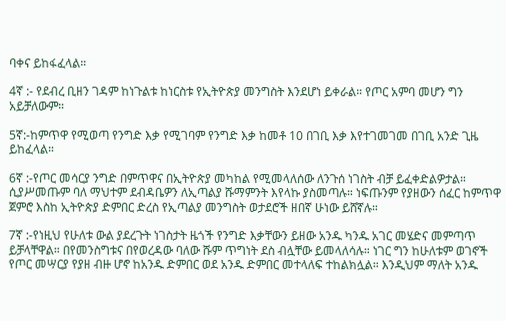ባቀና ይከፋፈላል።

4ኛ :- የደብረ ቢዘን ገዳም ከነጉልቱ ከነርስቱ የኢትዮጵያ መንግስት እንደሆነ ይቀራል። የጦር አምባ መሆን ግን አይቻለውም።

5ኛ:-ከምጥዋ የሚወጣ የንግድ እቃ የሚገባም የንግድ እቃ ከመቶ 10 በገቢ እቃ እየተገመገመ በገቢ አንድ ጊዜ ይከፈላል።

6ኛ :-የጦር መሳርያ ንግድ በምጥዋና በኢትዮጵያ መካከል የሚመላለሰው ለንጉሰ ነገስት ብቻ ይፈቀድልዎታል። ሲያሥመጡም ባለ ማህተም ደብዳቤዎን ለኢጣልያ ሹማምንት እየላኩ ያስመጣሉ። ነፍጡንም የያዘውን ሰፈር ከምጥዋ ጀምሮ እስከ ኢትዮጵያ ድምበር ድረስ የኢጣልያ መንግስት ወታደሮች ዘበኛ ሁነው ይሸኛሉ።

7ኛ :-የነዚህ የሁለቱ ውል ያደረጉት ነገስታት ዜጎች የንግድ እቃቸውን ይዘው አንዱ ካንዱ አገር መሄድና መምጣጥ ይቻላቸዋል። በየመንስግቱና በየወረዳው ባለው ሹም ጥግነት ደስ ብሏቸው ይመላለሳሉ። ነገር ግን ከሁለቱም ወገኖች የጦር መሣርያ የያዘ ብዙ ሆኖ ከአንዱ ድምበር ወደ አንዱ ድምበር መተላለፍ ተከልክሏል። እንዲህም ማለት አንዱ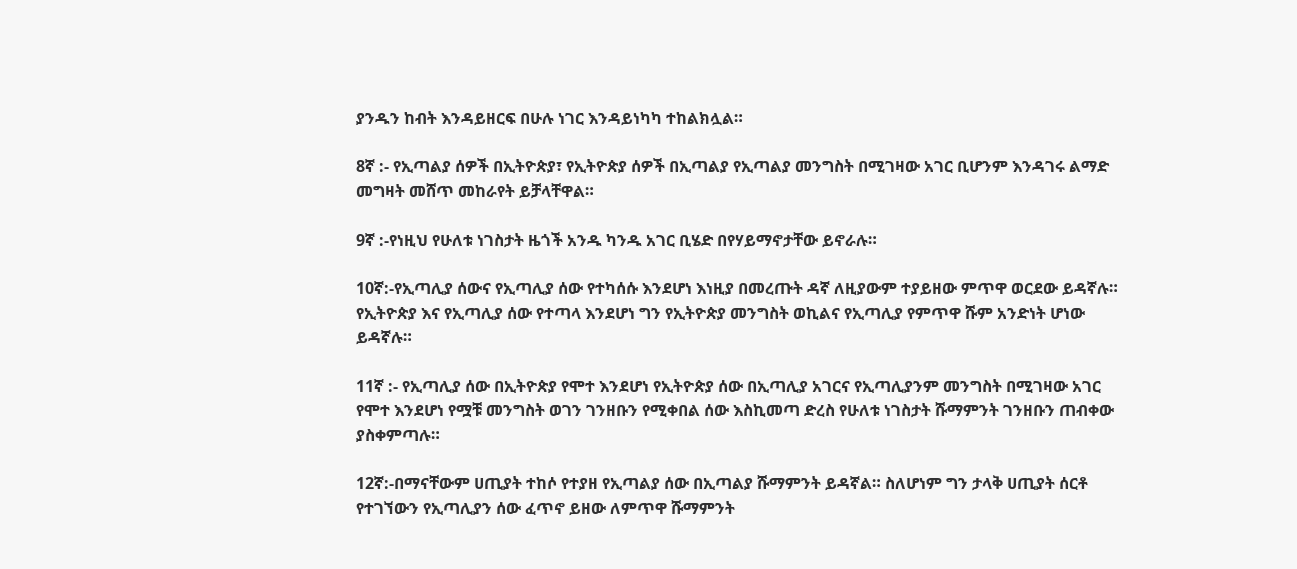ያንዱን ከብት እንዳይዘርፍ በሁሉ ነገር እንዳይነካካ ተከልክሏል።

8ኛ :- የኢጣልያ ሰዎች በኢትዮጵያ፣ የኢትዮጵያ ሰዎች በኢጣልያ የኢጣልያ መንግስት በሚገዛው አገር ቢሆንም እንዳገሩ ልማድ መግዛት መሸጥ መከራየት ይቻላቸዋል።

9ኛ :-የነዚህ የሁለቱ ነገስታት ዜጎች አንዱ ካንዱ አገር ቢሄድ በየሃይማኖታቸው ይኖራሉ።

10ኛ:-የኢጣሊያ ሰውና የኢጣሊያ ሰው የተካሰሱ እንደሆነ እነዚያ በመረጡት ዳኛ ለዚያውም ተያይዘው ምጥዋ ወርደው ይዳኛሉ። የኢትዮጵያ እና የኢጣሊያ ሰው የተጣላ እንደሆነ ግን የኢትዮጵያ መንግስት ወኪልና የኢጣሊያ የምጥዋ ሹም አንድነት ሆነው ይዳኛሉ።

11ኛ :- የኢጣሊያ ሰው በኢትዮጵያ የሞተ እንደሆነ የኢትዮጵያ ሰው በኢጣሊያ አገርና የኢጣሊያንም መንግስት በሚገዛው አገር የሞተ እንደሆነ የሟቹ መንግስት ወገን ገንዘቡን የሚቀበል ሰው እስኪመጣ ድረስ የሁለቱ ነገስታት ሹማምንት ገንዘቡን ጠብቀው ያስቀምጣሉ።

12ኛ:-በማናቸውም ሀጢያት ተከሶ የተያዘ የኢጣልያ ሰው በኢጣልያ ሹማምንት ይዳኛል። ስለሆነም ግን ታላቅ ሀጢያት ሰርቶ የተገኘውን የኢጣሊያን ሰው ፈጥኖ ይዘው ለምጥዋ ሹማምንት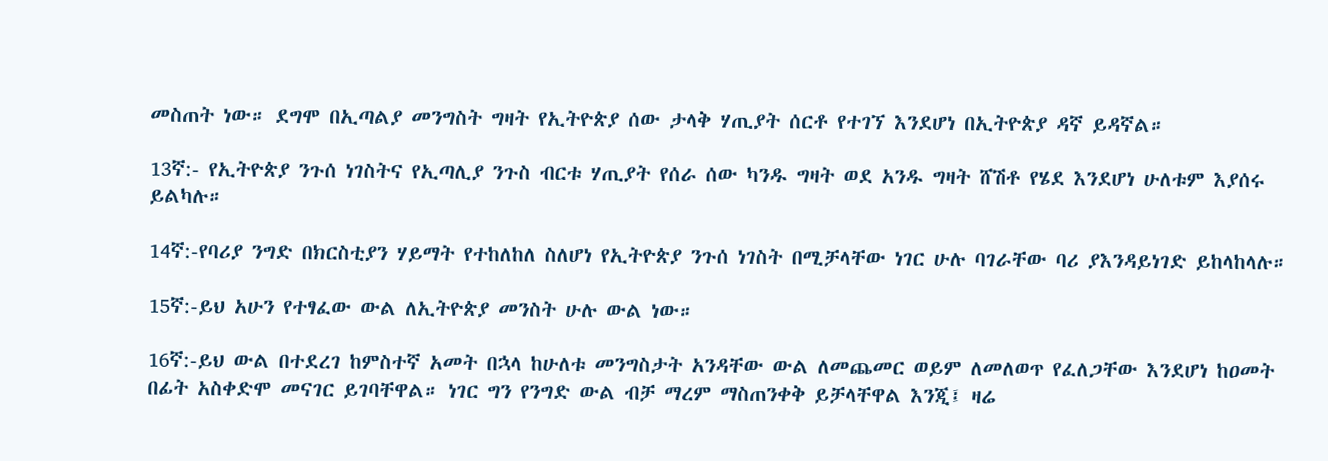መስጠት ነው። ደግሞ በኢጣልያ መንግስት ግዛት የኢትዮጵያ ሰው ታላቅ ሃጢያት ሰርቶ የተገኘ እንደሆነ በኢትዮጵያ ዳኛ ይዳኛል።

13ኛ:- የኢትዮጵያ ንጉሰ ነገስትና የኢጣሊያ ንጉስ ብርቱ ሃጢያት የሰራ ሰው ካንዱ ግዛት ወደ አንዱ ግዛት ሸሽቶ የሄደ እንደሆነ ሁለቱም እያሰሩ ይልካሉ።

14ኛ:-የባሪያ ንግድ በክርስቲያን ሃይማት የተከለከለ ስለሆነ የኢትዮጵያ ንጉሰ ነገስት በሚቻላቸው ነገር ሁሉ ባገራቸው ባሪ ያእንዳይነገድ ይከላከላሉ።

15ኛ:-ይህ አሁን የተፃፈው ውል ለኢትዮጵያ መንስት ሁሉ ውል ነው።

16ኛ:-ይህ ውል በተደረገ ከምስተኛ አመት በኋላ ከሁለቱ መንግስታት አንዳቸው ውል ለመጨመር ወይም ለመለወጥ የፈለጋቸው እንደሆነ ከዐመት በፊት አስቀድሞ መናገር ይገባቸዋል። ነገር ግን የንግድ ውል ብቻ ማረም ማስጠንቀቅ ይቻላቸዋል እንጂ፤ ዛሬ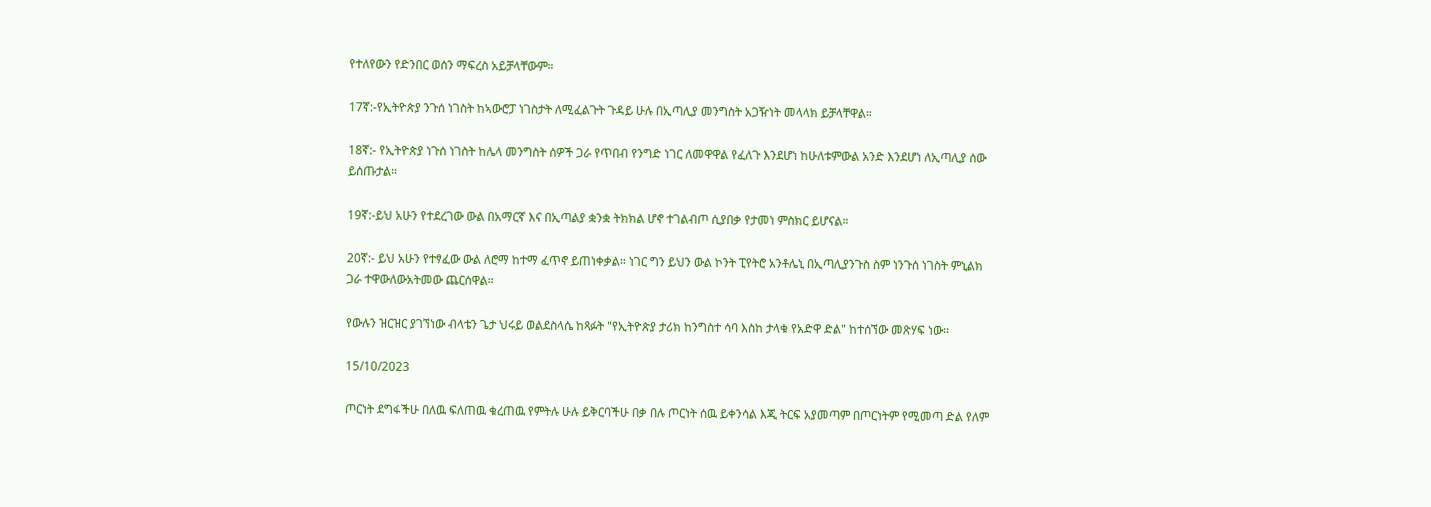የተለየውን የድንበር ወሰን ማፍረስ አይቻላቸውም።

17ኛ:-የኢትዮጵያ ንጉሰ ነገስት ከኣውሮፓ ነገስታት ለሚፈልጉት ጉዳይ ሁሉ በኢጣሊያ መንግስት አጋዥነት መላላክ ይቻላቸዋል።

18ኛ:- የኢትዮጵያ ነጉሰ ነገስት ከሌላ መንግስት ሰዎች ጋራ የጥበብ የንግድ ነገር ለመዋዋል የፈለጉ እንደሆነ ከሁለቱምውል አንድ እንደሆነ ለኢጣሊያ ሰው ይሰጡታል።

19ኛ:-ይህ አሁን የተደረገው ውል በአማርኛ እና በኢጣልያ ቋንቋ ትክክል ሆኖ ተገልብጦ ሲያበቃ የታመነ ምስክር ይሆናል።

20ኛ:- ይህ አሁን የተፃፈው ውል ለሮማ ከተማ ፈጥኖ ይጠነቀቃል። ነገር ግን ይህን ውል ኮንት ፒየትሮ አንቶሌኒ በኢጣሊያንጉስ ስም ነንጉሰ ነገስት ምኒልክ ጋራ ተዋውለውአትመው ጨርሰዋል።

የውሉን ዝርዝር ያገኘነው ብላቴን ጌታ ህሩይ ወልደስላሴ ከጻፉት "የኢትዮጵያ ታሪክ ከንግስተ ሳባ እስከ ታላቁ የአድዋ ድል" ከተሰኘው መጽሃፍ ነው፡፡

15/10/2023

ጦርነት ደግፋችሁ በለዉ ፍለጠዉ ቁረጠዉ የምትሉ ሁሉ ይቅርባችሁ በቃ በሉ ጦርነት ሰዉ ይቀንሳል እጂ ትርፍ አያመጣም በጦርነትም የሚመጣ ድል የለም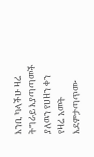እንቢ ካላችሁ ዛሬ ትግራይ እያጣጣመች ያለዉን የሀዘን ቀን የዛሬ አመት እደምታጣጥሙ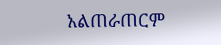አልጠራጠርም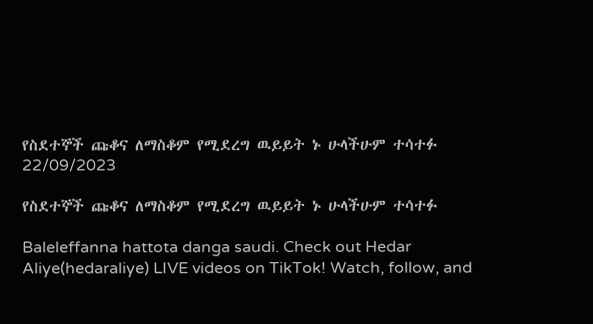የስደተኞች ጩቆና ለማስቆም የሚደረግ ዉይይት ኑ ሁላችሁም ተሳተፉ
22/09/2023

የስደተኞች ጩቆና ለማስቆም የሚደረግ ዉይይት ኑ ሁላችሁም ተሳተፉ

Baleleffanna hattota danga saudi. Check out Hedar Aliye(hedaraliye) LIVE videos on TikTok! Watch, follow, and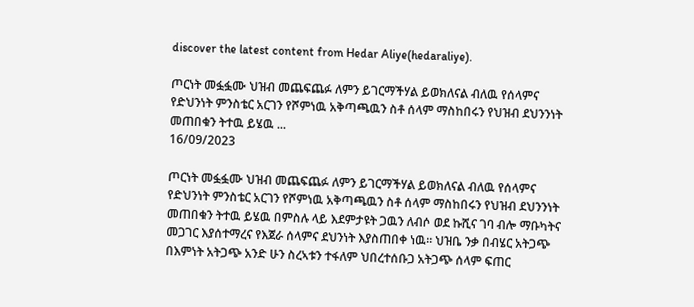discover the latest content from Hedar Aliye(hedaraliye).

ጦርነት መፏፏሙ ህዝብ መጨፍጨፉ ለምን ይገርማችሃል ይወክለናል ብለዉ የሰላምና የድህንነት ምንስቴር አርገን የሾምነዉ አቅጣጫዉን ስቶ ሰላም ማስከበሩን የህዝብ ደህንንነት መጠበቁን ትተዉ ይሄዉ ...
16/09/2023

ጦርነት መፏፏሙ ህዝብ መጨፍጨፉ ለምን ይገርማችሃል ይወክለናል ብለዉ የሰላምና የድህንነት ምንስቴር አርገን የሾምነዉ አቅጣጫዉን ስቶ ሰላም ማስከበሩን የህዝብ ደህንንነት መጠበቁን ትተዉ ይሄዉ በምስሉ ላይ እደምታዩት ጋዉን ለብሶ ወደ ኩሺና ገባ ብሎ ማቡካትና መጋገር እያሰተማረና የእጀራ ሰላምና ደህንነት እያስጠበቀ ነዉ። ህዝቤ ንቃ በብሄር አትጋጭ በእምነት አትጋጭ አንድ ሁን ስረኣቱን ተፋለም ህበረተሰቡጋ አትጋጭ ሰላም ፍጠር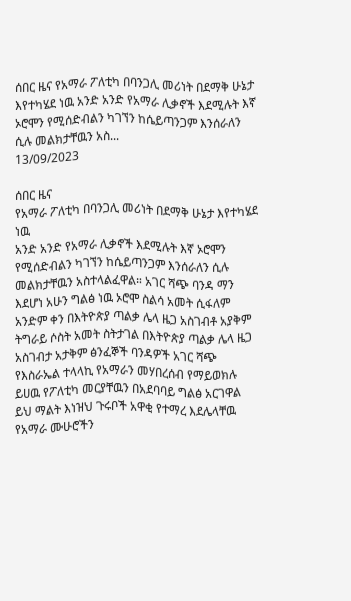ሰበር ዜና የአማራ ፖለቲካ በባንጋሊ መሪነት በደማቅ ሁኔታ እየተካሄደ ነዉ አንድ አንድ የአማራ ሊቃኖች እደሚሉት እኛ ኦሮሞን የሚሰድብልን ካገኘን ከሴይጣንጋም እንሰራለን ሲሉ መልክታቸዉን አስ...
13/09/2023

ሰበር ዜና
የአማራ ፖለቲካ በባንጋሊ መሪነት በደማቅ ሁኔታ እየተካሄደ ነዉ
አንድ አንድ የአማራ ሊቃኖች እደሚሉት እኛ ኦሮሞን የሚሰድብልን ካገኘን ከሴይጣንጋም እንሰራለን ሲሉ መልክታቸዉን አስተላልፈዋል። አገር ሻጭ ባንዳ ማን እደሆነ አሁን ግልፅ ነዉ ኦሮሞ ስልሳ አመት ሲፋለም አንድም ቀን በእትዮጵያ ጣልቃ ሌላ ዜጋ አስገብቶ አያቅም ትግራይ ሶስት አመት ስትታገል በእትዮጵያ ጣልቃ ሌላ ዜጋ አስገብታ አታቅም ፅንፈኞች ባንዳዎች አገር ሻጭ የእስራኤል ተላላኪ የአማራን መሃበረሰብ የማይወክሉ ይሀዉ የፖለቲካ መርያቸዉን በአደባባይ ግልፅ አርገዋል ይህ ማልት እነዝህ ጉሩቦች አዋቂ የተማረ እደሌላቸዉ የአማራ ሙሁሮችን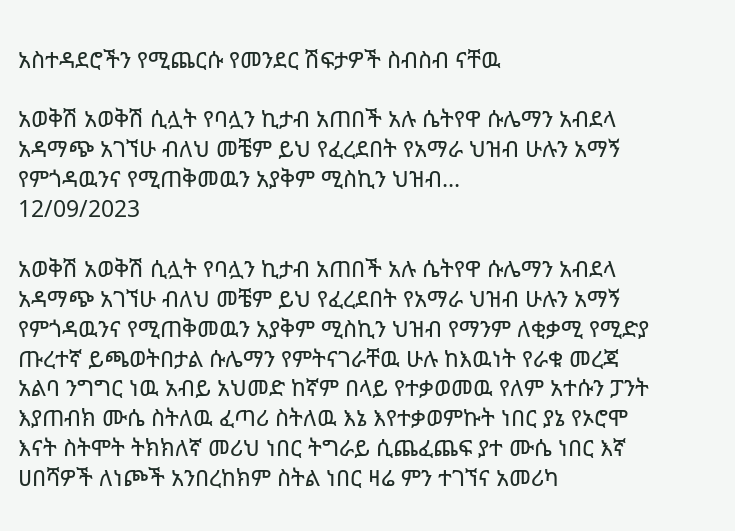አስተዳደሮችን የሚጨርሱ የመንደር ሽፍታዎች ስብስብ ናቸዉ

አወቅሽ አወቅሽ ሲሏት የባሏን ኪታብ አጠበች አሉ ሴትየዋ ሱሌማን አብደላ አዳማጭ አገኘሁ ብለህ መቼም ይህ የፈረደበት የአማራ ህዝብ ሁሉን አማኝ የምጎዳዉንና የሚጠቅመዉን አያቅም ሚስኪን ህዝብ...
12/09/2023

አወቅሽ አወቅሽ ሲሏት የባሏን ኪታብ አጠበች አሉ ሴትየዋ ሱሌማን አብደላ አዳማጭ አገኘሁ ብለህ መቼም ይህ የፈረደበት የአማራ ህዝብ ሁሉን አማኝ የምጎዳዉንና የሚጠቅመዉን አያቅም ሚስኪን ህዝብ የማንም ለቂቃሚ የሚድያ ጡረተኛ ይጫወትበታል ሱሌማን የምትናገራቸዉ ሁሉ ከእዉነት የራቁ መረጃ አልባ ንግግር ነዉ አብይ አህመድ ከኛም በላይ የተቃወመዉ የለም አተሱን ፓንት እያጠብክ ሙሴ ስትለዉ ፈጣሪ ስትለዉ እኔ እየተቃወምኩት ነበር ያኔ የኦሮሞ እናት ስትሞት ትክክለኛ መሪህ ነበር ትግራይ ሲጨፈጨፍ ያተ ሙሴ ነበር እኛ ሀበሻዎች ለነጮች አንበረከክም ስትል ነበር ዛሬ ምን ተገኘና አመሪካ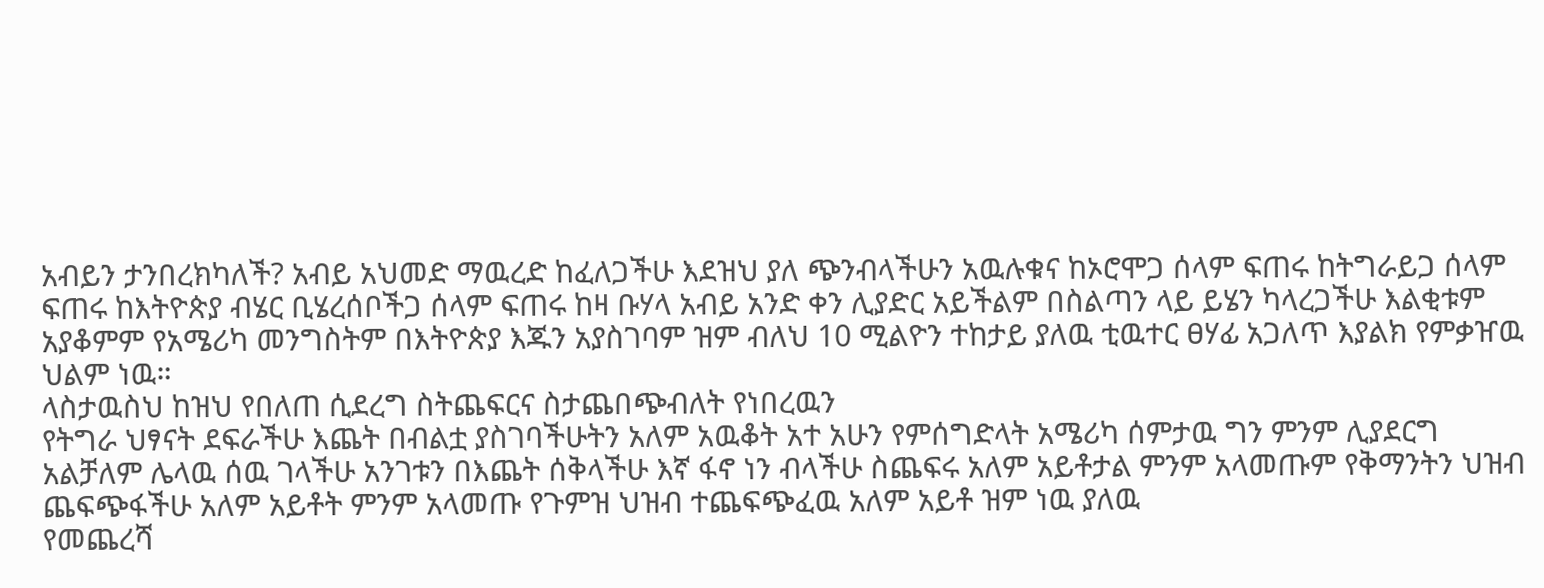አብይን ታንበረክካለች? አብይ አህመድ ማዉረድ ከፈለጋችሁ እደዝህ ያለ ጭንብላችሁን አዉሉቁና ከኦሮሞጋ ሰላም ፍጠሩ ከትግራይጋ ሰላም ፍጠሩ ከእትዮጵያ ብሄር ቢሄረሰቦችጋ ሰላም ፍጠሩ ከዛ ቡሃላ አብይ አንድ ቀን ሊያድር አይችልም በስልጣን ላይ ይሄን ካላረጋችሁ እልቂቱም አያቆምም የአሜሪካ መንግስትም በእትዮጵያ እጁን አያስገባም ዝም ብለህ 10 ሚልዮን ተከታይ ያለዉ ቲዉተር ፀሃፊ አጋለጥ እያልክ የምቃዠዉ ህልም ነዉ።
ላስታዉስህ ከዝህ የበለጠ ሲደረግ ስትጨፍርና ስታጨበጭብለት የነበረዉን
የትግራ ህፃናት ደፍራችሁ እጨት በብልቷ ያስገባችሁትን አለም አዉቆት አተ አሁን የምሰግድላት አሜሪካ ሰምታዉ ግን ምንም ሊያደርግ አልቻለም ሌላዉ ሰዉ ገላችሁ አንገቱን በእጨት ሰቅላችሁ እኛ ፋኖ ነን ብላችሁ ስጨፍሩ አለም አይቶታል ምንም አላመጡም የቅማንትን ህዝብ ጨፍጭፋችሁ አለም አይቶት ምንም አላመጡ የጉምዝ ህዝብ ተጨፍጭፈዉ አለም አይቶ ዝም ነዉ ያለዉ
የመጨረሻ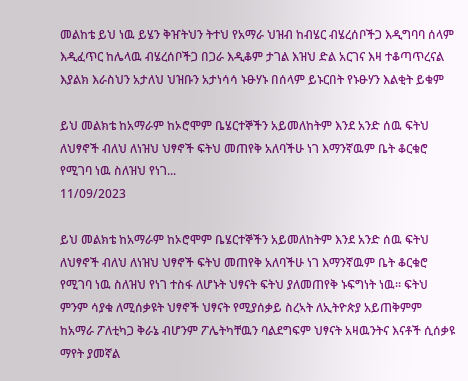መልከቴ ይህ ነዉ ይሄን ቅዠትህን ትተህ የአማራ ህዝብ ከብሄር ብሄረሰቦችጋ እዲግባባ ሰላም እዲፈጥር ከሌላዉ ብሄረሰቦችጋ በጋራ እዲቆም ታገል እዝህ ድል አርገና እዛ ተቆጣጥረናል እያልክ እራስህን አታለህ ህዝቡን አታነሳሳ ኑፁሃኑ በሰላም ይኑርበት የኑፁሃን እልቂት ይቁም

ይህ መልክቴ ከአማራም ከኦሮሞም ቤሄርተኞችን አይመለከትም እንደ አንድ ሰዉ ፍትህ ለህፃኖች ብለህ ለነዝህ ህፃኖች ፍትህ መጠየቅ አለባችሁ ነገ እማንኛዉም ቤት ቆርቁሮ የሚገባ ነዉ ስለዝህ የነገ...
11/09/2023

ይህ መልክቴ ከአማራም ከኦሮሞም ቤሄርተኞችን አይመለከትም እንደ አንድ ሰዉ ፍትህ ለህፃኖች ብለህ ለነዝህ ህፃኖች ፍትህ መጠየቅ አለባችሁ ነገ እማንኛዉም ቤት ቆርቁሮ የሚገባ ነዉ ስለዝህ የነገ ተስፋ ለሆኑት ህፃናት ፍትህ ያለመጠየቅ ኑፍግነት ነዉ። ፍትህ ምንም ሳያቁ ለሚሰቃዩት ህፃኖች ህፃናት የሚያሰቃይ ስረኣት ለኢትዮጵያ አይጠቅምም ከአማራ ፖለቲካጋ ቅራኔ ብሆንም ፖሌትካቸዉን ባልደግፍም ህፃናት አዛዉንትና እናቶች ሲሰቃዩ ማየት ያመኛል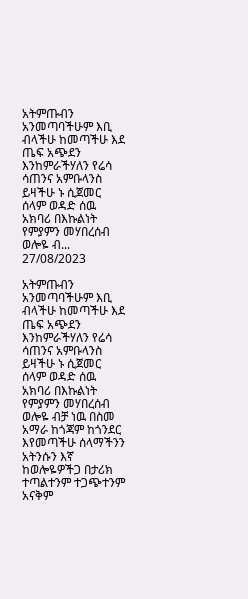አትምጡብን አንመጣባችሁም እቢ ብላችሁ ከመጣችሁ እደ ጤፍ አጭደን እንከምራችሃለን የሬሳ ሳጠንና አምቡላንስ ይዛችሁ ኑ ሲጀመር ሰላም ወዳድ ሰዉ አክባሪ በእኩልነት የምያምን መሃበረሰብ ወሎዬ ብ...
27/08/2023

አትምጡብን አንመጣባችሁም እቢ ብላችሁ ከመጣችሁ እደ ጤፍ አጭደን እንከምራችሃለን የሬሳ ሳጠንና አምቡላንስ ይዛችሁ ኑ ሲጀመር ሰላም ወዳድ ሰዉ አክባሪ በእኩልነት የምያምን መሃበረሰብ ወሎዬ ብቻ ነዉ በስመ አማራ ከጎጃም ከጎንደር እየመጣችሁ ሰላማችንን አትንሱን እኛ ከወሎዬዎችጋ በታሪክ ተጣልተንም ተጋጭተንም አናቅም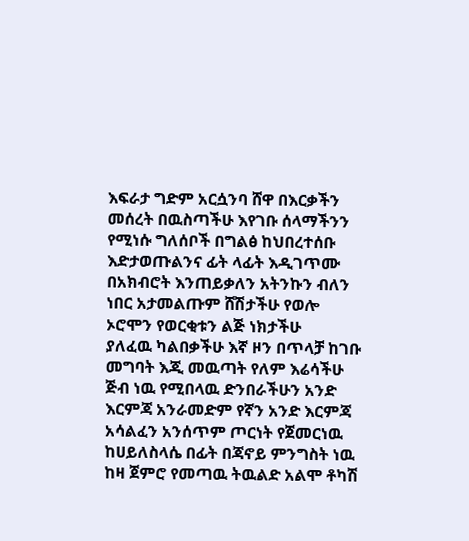እፍራታ ግድም አርሷንባ ሸዋ በእርቃችን መሰረት በዉስጣችሁ እየገቡ ሰላማችንን የሚነሱ ግለሰቦች በግልፅ ከህበረተሰቡ እድታወጡልንና ፊት ላፊት እዲገጥሙ በአክብሮት እንጠይቃለን አትንኩን ብለን ነበር አታመልጡም ሸሽታችሁ የወሎ ኦሮሞን የወርቂቱን ልጅ ነክታችሁ
ያለፈዉ ካልበቃችሁ እኛ ዞን በጥላቻ ከገቡ መግባት እጂ መዉጣት የለም እሬሳችሁ ጅብ ነዉ የሚበላዉ ድንበራችሁን አንድ እርምጃ አንራመድም የኛን አንድ እርምጃ አሳልፈን አንሰጥም ጦርነት የጀመርነዉ ከሀይለስላሴ በፊት በጃኖይ ምንግስት ነዉ ከዛ ጀምሮ የመጣዉ ትዉልድ አልሞ ቶካሽ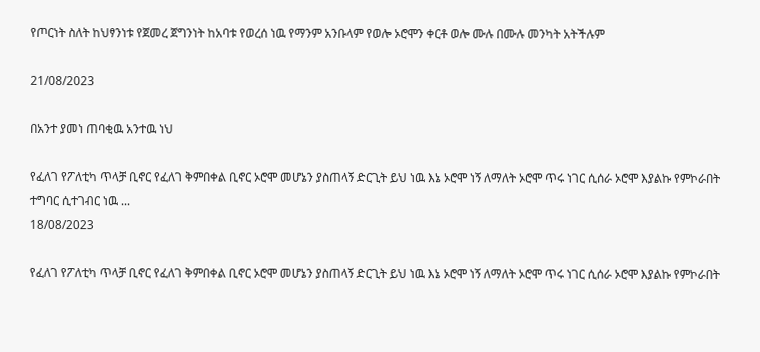የጦርነት ስለት ከህፃንነቱ የጀመረ ጀግንነት ከአባቱ የወረሰ ነዉ የማንም አንቡላም የወሎ ኦሮሞን ቀርቶ ወሎ ሙሉ በሙሉ መንካት አትችሉም

21/08/2023

በአንተ ያመነ ጠባቂዉ አንተዉ ነህ

የፈለገ የፖለቲካ ጥላቻ ቢኖር የፈለገ ቅምበቀል ቢኖር ኦሮሞ መሆኔን ያስጠላኝ ድርጊት ይህ ነዉ እኔ ኦሮሞ ነኝ ለማለት ኦሮሞ ጥሩ ነገር ሲሰራ ኦሮሞ እያልኩ የምኮራበት ተግባር ሲተገብር ነዉ ...
18/08/2023

የፈለገ የፖለቲካ ጥላቻ ቢኖር የፈለገ ቅምበቀል ቢኖር ኦሮሞ መሆኔን ያስጠላኝ ድርጊት ይህ ነዉ እኔ ኦሮሞ ነኝ ለማለት ኦሮሞ ጥሩ ነገር ሲሰራ ኦሮሞ እያልኩ የምኮራበት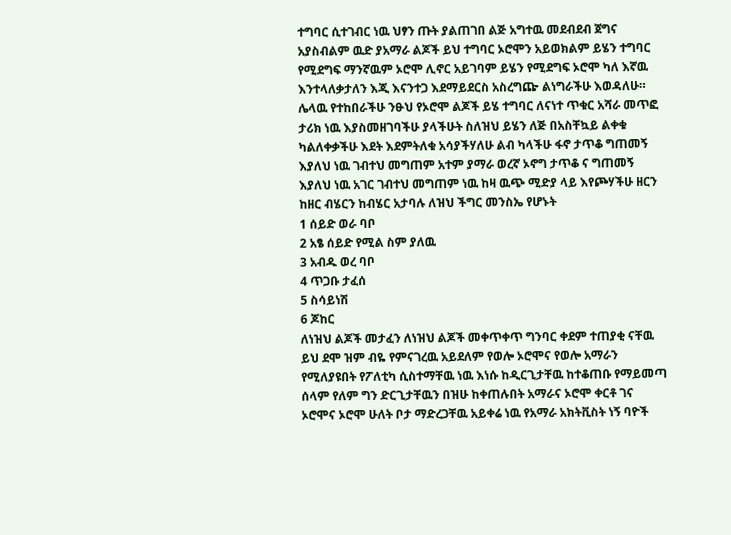ተግባር ሲተገብር ነዉ ህፃን ጡት ያልጠገበ ልጅ አግተዉ መደብደብ ጀግና አያስብልም ዉድ ያአማራ ልጆች ይህ ተግባር ኦሮሞን አይወክልም ይሄን ተግባር የሚደግፍ ማንኛዉም ኦሮሞ ሊኖር አይገባም ይሄን የሚደግፍ ኦሮሞ ካለ እኛዉ እንተላለቃታለን እጂ እናንተጋ እደማይደርስ አስረግጬ ልነግራችሁ እወዳለሁ። ሌላዉ የተከበራችሁ ንፁህ የኦሮሞ ልጆች ይሄ ተግባር ለናነተ ጥቁር አሻራ መጥፎ ታሪክ ነዉ እያስመዘገባችሁ ያላችሁት ስለዝህ ይሄን ለጅ በአስቸኳይ ልቀቁ ካልለቀቃችሁ እደት እደምትለቁ አሳያችሃለሁ ልብ ካላችሁ ፋኖ ታጥቆ ግጠመኝ እያለህ ነዉ ገብተህ መግጠም አተም ያማራ ወረኛ ኦኖግ ታጥቆ ና ግጠመኝ እያለህ ነዉ አገር ገብተህ መግጠም ነዉ ከዛ ዉጭ ሚድያ ላይ እየጮሃችሁ ዘርን ከዘር ብሄርን ከብሄር አታባሉ ለዝህ ችግር መንስኤ የሆኑት
1 ሰይድ ወራ ባቦ
2 አፄ ሰይድ የሚል ስም ያለዉ
3 አብዱ ወረ ባቦ
4 ጥጋቡ ታፈሰ
5 ስሳይነሽ
6 ጆከር
ለነዝህ ልጆች መታፈን ለነዝህ ልጆች መቀጥቀጥ ግንባር ቀደም ተጠያቂ ናቸዉ ይህ ደሞ ዝም ብዬ የምናገረዉ አይደለም የወሎ ኦሮሞና የወሎ አማራን የሚለያዩበት የፖለቲካ ሲስተማቸዉ ነዉ እነሱ ከዲርጊታቸዉ ከተቆጠቡ የማይመጣ ሰላም የለም ግን ድርጊታቸዉን በዝሁ ከቀጠሉበት አማራና ኦሮሞ ቀርቶ ገና ኦሮሞና ኦሮሞ ሁለት ቦታ ማድረጋቸዉ አይቀሬ ነዉ የአማራ አክትቪስት ነኝ ባዮች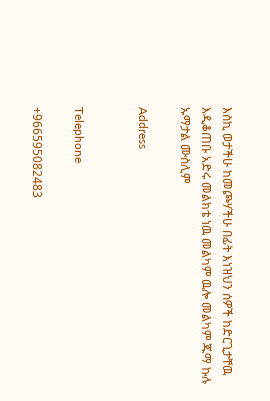እስኪ ወታችሁ ከመጮሃችሁ በፊት እነዝህን ሰዎች ከድርጊታቸዉ እዲቆጠቡ አድሩ መልክቴ ነዉ መልካም ዉሎ መልካም ጁማ ኩሉ ኡማታል ሙስሊም

Address


Telephone

+966595082483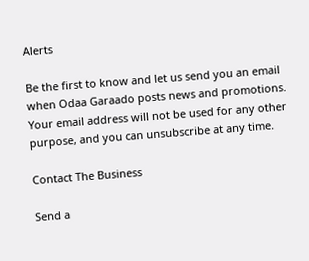Alerts

Be the first to know and let us send you an email when Odaa Garaado posts news and promotions. Your email address will not be used for any other purpose, and you can unsubscribe at any time.

Contact The Business

Send a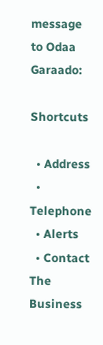message to Odaa Garaado:

Shortcuts

  • Address
  • Telephone
  • Alerts
  • Contact The Business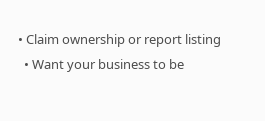• Claim ownership or report listing
  • Want your business to be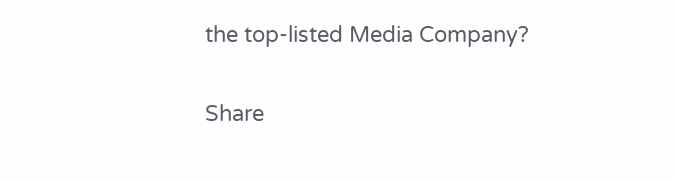the top-listed Media Company?

Share